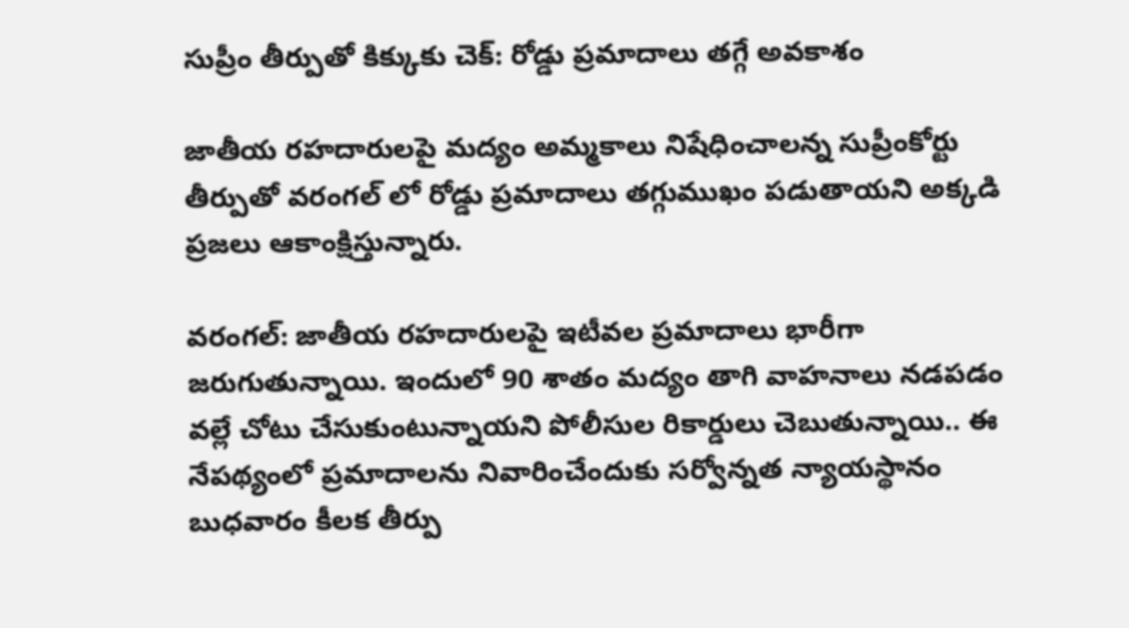సుప్రీం తీర్పుతో కిక్కుకు చెక్: రోడ్డు ప్రమాదాలు తగ్గే అవకాశం

జాతీయ రహదారులపై మద్యం అమ్మకాలు నిషేధించాలన్న సుప్రీంకోర్టు తీర్పుతో వరంగల్ లో రోడ్డు ప్రమాదాలు తగ్గుముఖం పడుతాయని అక్కడి ప్రజలు ఆకాంక్షిస్తున్నారు.

వరంగల్: జాతీయ రహదారులపై ఇటీవల ప్రమాదాలు భారీగా జరుగుతున్నాయి. ఇందులో 90 శాతం మద్యం తాగి వాహనాలు నడపడం వల్లే చోటు చేసుకుంటున్నాయని పోలీసుల రికార్డులు చెబుతున్నాయి.. ఈ నేపథ్యంలో ప్రమాదాలను నివారించేందుకు సర్వోన్నత న్యాయస్థానం బుధవారం కీలక తీర్పు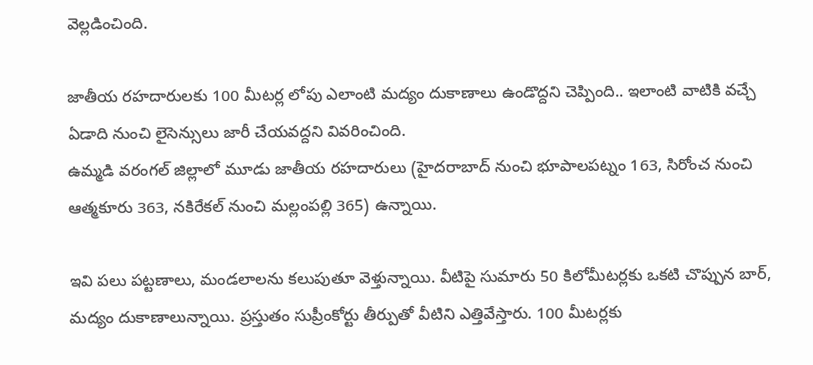వెల్లడించింది.

జాతీయ రహదారులకు 100 మీటర్ల లోపు ఎలాంటి మద్యం దుకాణాలు ఉండొద్దని చెప్పింది.. ఇలాంటి వాటికి వచ్చే ఏడాది నుంచి లైసెన్సులు జారీ చేయవద్దని వివరించింది.
ఉమ్మడి వరంగల్‌ జిల్లాలో మూడు జాతీయ రహదారులు (హైదరాబాద్‌ నుంచి భూపాలపట్నం 163, సిరోంచ నుంచి ఆత్మకూరు 363, నకిరేకల్‌ నుంచి మల్లంపల్లి 365) ఉన్నాయి.

ఇవి పలు పట్టణాలు, మండలాలను కలుపుతూ వెళ్తున్నాయి. వీటిపై సుమారు 50 కిలోమీటర్లకు ఒకటి చొప్పున బార్‌, మద్యం దుకాణాలున్నాయి. ప్రస్తుతం సుప్రీంకోర్టు తీర్పుతో వీటిని ఎత్తివేస్తారు. 100 మీటర్లకు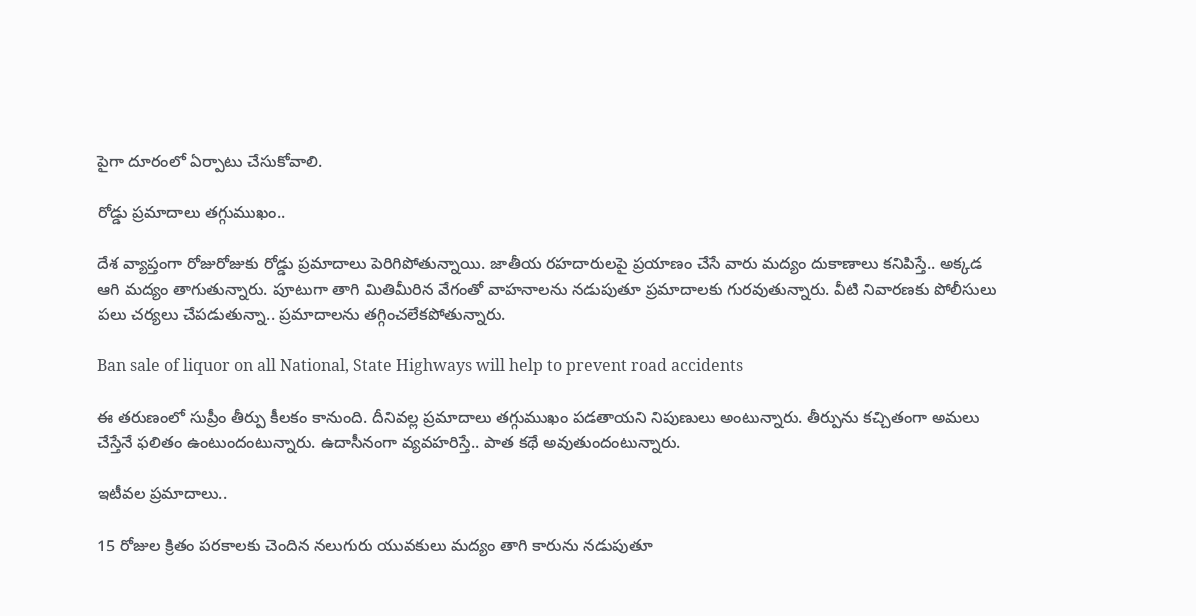పైగా దూరంలో ఏర్పాటు చేసుకోవాలి.

రోడ్డు ప్రమాదాలు తగ్గుముఖం..

దేశ వ్యాప్తంగా రోజురోజుకు రోడ్డు ప్రమాదాలు పెరిగిపోతున్నాయి. జాతీయ రహదారులపై ప్రయాణం చేసే వారు మద్యం దుకాణాలు కనిపిస్తే.. అక్కడ ఆగి మద్యం తాగుతున్నారు. పూటుగా తాగి మితిమీరిన వేగంతో వాహనాలను నడుపుతూ ప్రమాదాలకు గురవుతున్నారు. వీటి నివారణకు పోలీసులు పలు చర్యలు చేపడుతున్నా.. ప్రమాదాలను తగ్గించలేకపోతున్నారు.

Ban sale of liquor on all National, State Highways will help to prevent road accidents

ఈ తరుణంలో సుప్రీం తీర్పు కీలకం కానుంది. దీనివల్ల ప్రమాదాలు తగ్గుముఖం పడతాయని నిపుణులు అంటున్నారు. తీర్పును కచ్చితంగా అమలు చేస్తేనే ఫలితం ఉంటుందంటున్నారు. ఉదాసీనంగా వ్యవహరిస్తే.. పాత కథే అవుతుందంటున్నారు.

ఇటీవల ప్రమాదాలు..

15 రోజుల క్రితం పరకాలకు చెందిన నలుగురు యువకులు మద్యం తాగి కారును నడుపుతూ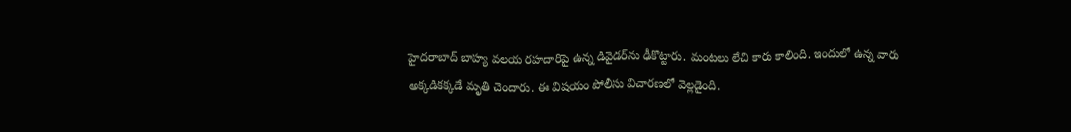హైదరాబాద్‌ బాహ్య వలయ రహదారిపై ఉన్న డివైడర్‌ను ఢీకొట్టారు. మంటలు లేచి కారు కాలింది. ఇందులో ఉన్న వారు అక్కడికక్కడే మృతి చెందారు. ఈ విషయం పోలీసు విచారణలో వెల్లడైంది.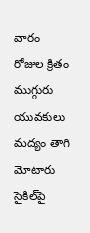వారం రోజుల క్రితం ముగ్గురు యువకులు మద్యం తాగి మోటారు సైకిల్‌పై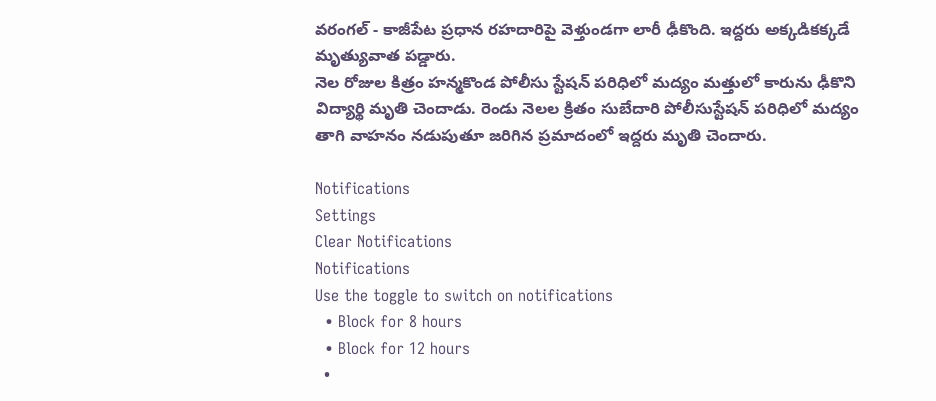వరంగల్‌ - కాజీపేట ప్రధాన రహదారిపై వెళ్తుండగా లారీ ఢీకొంది. ఇద్దరు అక్కడికక్కడే మృత్యువాత పడ్డారు.
నెల రోజుల కిత్రం హన్మకొండ పోలీసు స్టేషన్‌ పరిధిలో మద్యం మత్తులో కారును ఢీకొని విద్యార్థి మృతి చెందాడు. రెండు నెలల క్రితం సుబేదారి పోలీసుస్టేషన్‌ పరిధిలో మద్యం తాగి వాహనం నడుపుతూ జరిగిన ప్రమాదంలో ఇద్దరు మృతి చెందారు.

Notifications
Settings
Clear Notifications
Notifications
Use the toggle to switch on notifications
  • Block for 8 hours
  • Block for 12 hours
  •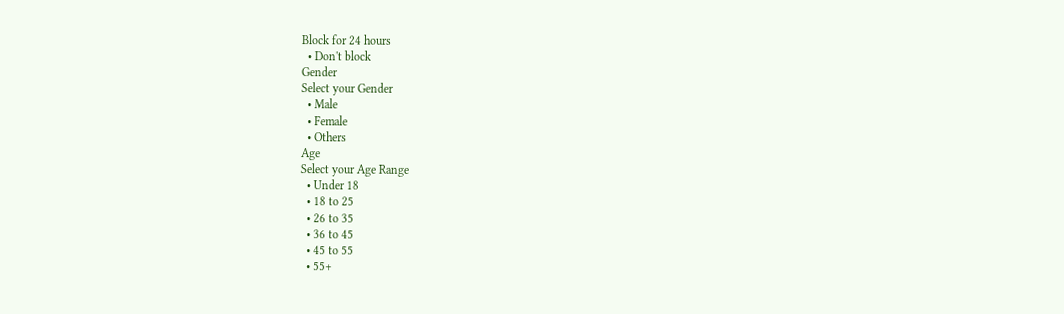Block for 24 hours
  • Don't block
Gender
Select your Gender
  • Male
  • Female
  • Others
Age
Select your Age Range
  • Under 18
  • 18 to 25
  • 26 to 35
  • 36 to 45
  • 45 to 55
  • 55+